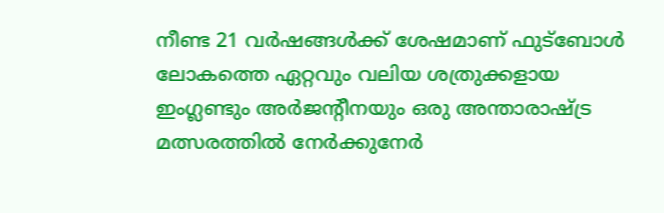നീണ്ട 21 വർഷങ്ങൾക്ക് ശേഷമാണ് ഫുട്ബോൾ ലോകത്തെ ഏറ്റവും വലിയ ശത്രുക്കളായ ഇംഗ്ലണ്ടും അർജന്‍റീനയും ഒരു അന്താരാഷ്ട്ര മത്സരത്തിൽ നേർക്കുനേർ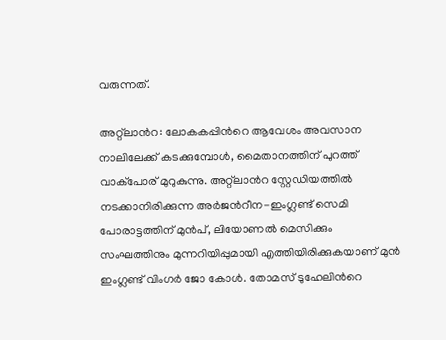വരുന്നത്.

അറ്റ്‌ലാന്‍റ: ലോകകപ്പിന്‍റെ ആവേശം അവസാന നാലിലേക്ക് കടക്കുമ്പോൾ, മൈതാനത്തിന് പുറത്ത് വാക്പോര് മുറുകുന്നു. അറ്റ്ലാന്‍റ സ്റ്റേഡിയത്തിൽ നടക്കാനിരിക്കുന്ന അർജന്‍റീന-ഇംഗ്ലണ്ട് സെമി പോരാട്ടത്തിന് മുൻപ്, ലിയോണൽ മെസിക്കും സംഘത്തിനും മുന്നറിയിപ്പുമായി എത്തിയിരിക്കുകയാണ് മുൻ ഇംഗ്ലണ്ട് വിംഗർ ജോ കോൾ. തോമസ് ടുഹേലിന്‍റെ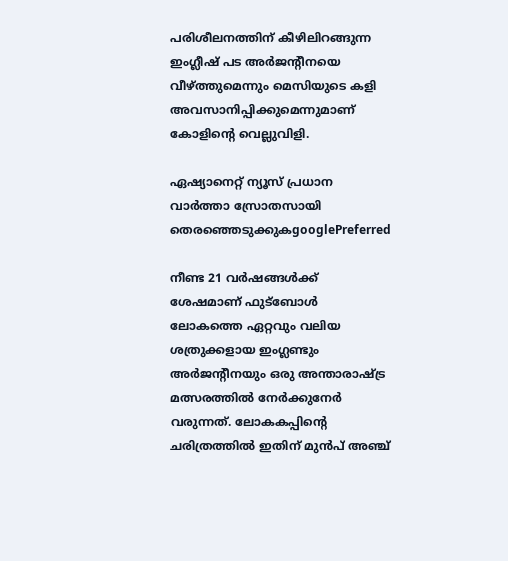പരിശീലനത്തിന് കീഴിലിറങ്ങുന്ന ഇംഗ്ലീഷ് പട അർജന്‍റീനയെ വീഴ്ത്തുമെന്നും മെസിയുടെ കളി അവസാനിപ്പിക്കുമെന്നുമാണ് കോളിന്‍റെ വെല്ലുവിളി.

ഏഷ്യാനെറ്റ് ന്യൂസ് പ്രധാന വാർത്താ സ്രോതസായി തെരഞ്ഞെടുക്കുകgooglePreferred

നീണ്ട 21 വർഷങ്ങൾക്ക് ശേഷമാണ് ഫുട്ബോൾ ലോകത്തെ ഏറ്റവും വലിയ ശത്രുക്കളായ ഇംഗ്ലണ്ടും അർജന്‍റീനയും ഒരു അന്താരാഷ്ട്ര മത്സരത്തിൽ നേർക്കുനേർ വരുന്നത്. ലോകകപ്പിന്‍റെ ചരിത്രത്തിൽ ഇതിന് മുൻപ് അഞ്ച്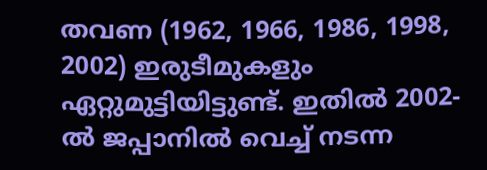തവണ (1962, 1966, 1986, 1998, 2002) ഇരുടീമുകളും ഏറ്റുമുട്ടിയിട്ടുണ്ട്. ഇതിൽ 2002-ൽ ജപ്പാനിൽ വെച്ച് നടന്ന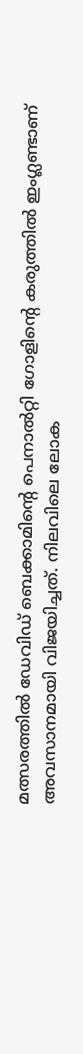മത്സരത്തിൽ ഡേവിഡ് ബെക്കാമിന്‍റെ പെനാൽറ്റി ഗോളിന്‍റെ കരുത്തിൽ ഇംഗ്ലണ്ടാണ് അവസാനമായി വിജയിച്ചത്. നിലവിലെ ലോക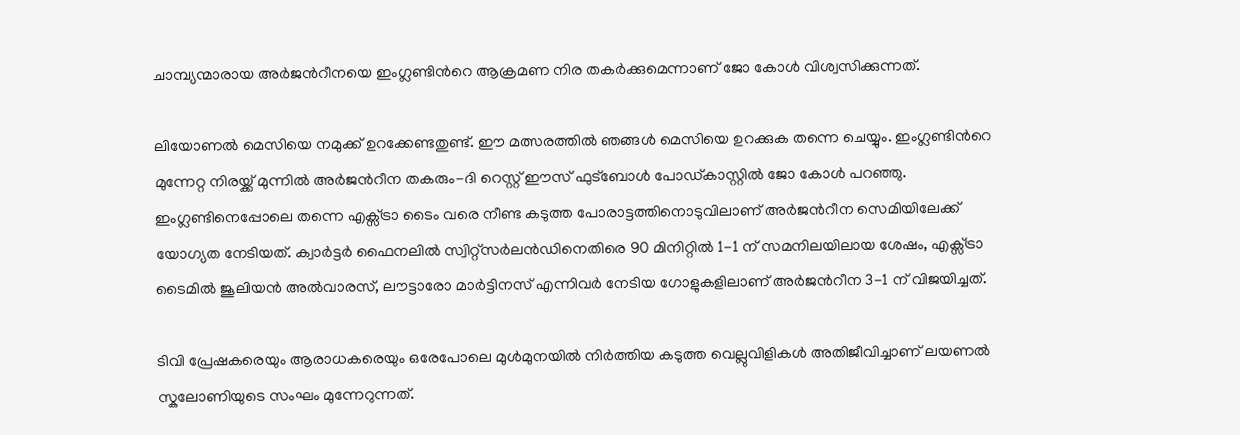ചാമ്പ്യന്മാരായ അർജന്‍റീനയെ ഇംഗ്ലണ്ടിന്‍റെ ആക്രമണ നിര തകർക്കുമെന്നാണ് ജോ കോൾ വിശ്വസിക്കുന്നത്.

ലിയോണൽ മെസിയെ നമുക്ക് ഉറക്കേണ്ടതുണ്ട്. ഈ മത്സരത്തിൽ ഞങ്ങൾ മെസിയെ ഉറക്കുക തന്നെ ചെയ്യും. ഇംഗ്ലണ്ടിന്‍റെ മുന്നേറ്റ നിരയ്ക്ക് മുന്നിൽ അർജന്‍റീന തകരും-ദി റെസ്റ്റ് ഈസ് ഫുട്ബോൾ പോഡ്‌കാസ്റ്റിൽ ജോ കോൾ പറഞ്ഞു. ഇംഗ്ലണ്ടിനെപ്പോലെ തന്നെ എക്സ്ട്രാ ടൈം വരെ നീണ്ട കടുത്ത പോരാട്ടത്തിനൊടുവിലാണ് അർജന്‍റീന സെമിയിലേക്ക് യോഗ്യത നേടിയത്. ക്വാർട്ടർ ഫൈനലിൽ സ്വിറ്റ്സർലൻഡിനെതിരെ 90 മിനിറ്റിൽ 1-1 ന് സമനിലയിലായ ശേഷം, എക്സ്ട്രാ ടൈമിൽ ജൂലിയൻ അൽവാരസ്, ലൗട്ടാരോ മാർട്ടിനസ് എന്നിവർ നേടിയ ഗോളുകളിലാണ് അർജന്‍റീന 3-1 ന് വിജയിച്ചത്.

ടിവി പ്രേഷകരെയും ആരാധകരെയും ഒരേപോലെ മുൾമുനയിൽ നിർത്തിയ കടുത്ത വെല്ലുവിളികൾ അതിജീവിച്ചാണ് ലയണൽ സ്കലോണിയുടെ സംഘം മുന്നേറുന്നത്.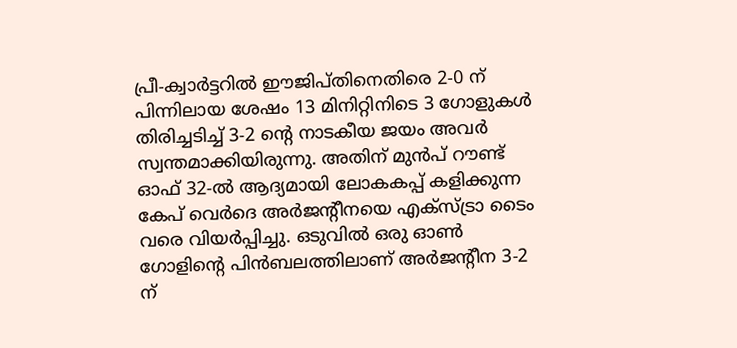പ്രീ-ക്വാർട്ടറിൽ ഈജിപ്തിനെതിരെ 2-0 ന് പിന്നിലായ ശേഷം 13 മിനിറ്റിനിടെ 3 ഗോളുകൾ തിരിച്ചടിച്ച് 3-2 ന്‍റെ നാടകീയ ജയം അവർ സ്വന്തമാക്കിയിരുന്നു. അതിന് മുൻപ് റൗണ്ട് ഓഫ് 32-ൽ ആദ്യമായി ലോകകപ്പ് കളിക്കുന്ന കേപ് വെർദെ അർജന്‍റീനയെ എക്സ്ട്രാ ടൈം വരെ വിയർപ്പിച്ചു. ഒടുവിൽ ഒരു ഓൺ ഗോളിന്‍റെ പിൻബലത്തിലാണ് അർജന്‍റീന 3-2 ന്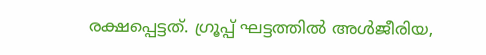രക്ഷപ്പെട്ടത്. ഗ്രൂപ്പ് ഘട്ടത്തിൽ അൾജീരിയ,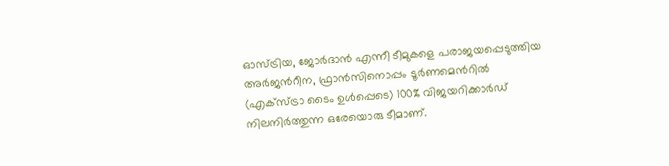ഓസ്ട്രിയ, ജോർദാൻ എന്നീ ടീമുകളെ പരാജയപ്പെടുത്തിയ അർജന്‍റീന, ഫ്രാൻസിനൊപ്പം ടൂർണമെന്‍റിൽ (എക്സ്ട്രാ ടൈം ഉൾപ്പെടെ) 100% വിജയറിക്കാർഡ് നിലനിർത്തുന്ന ഒരേയൊരു ടീമാണ്.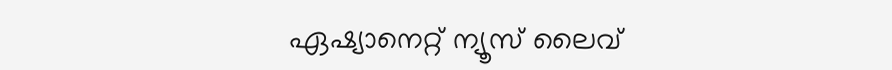ഏഷ്യാനെറ്റ് ന്യൂസ് ലൈവ്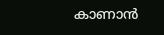കാണാന്‍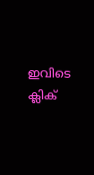ഇവിടെ ക്ലിക്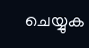ചെയ്യുക